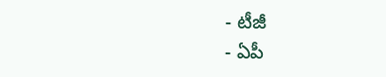- టీజీ
- ఏపీ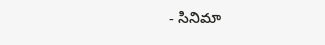- సినిమా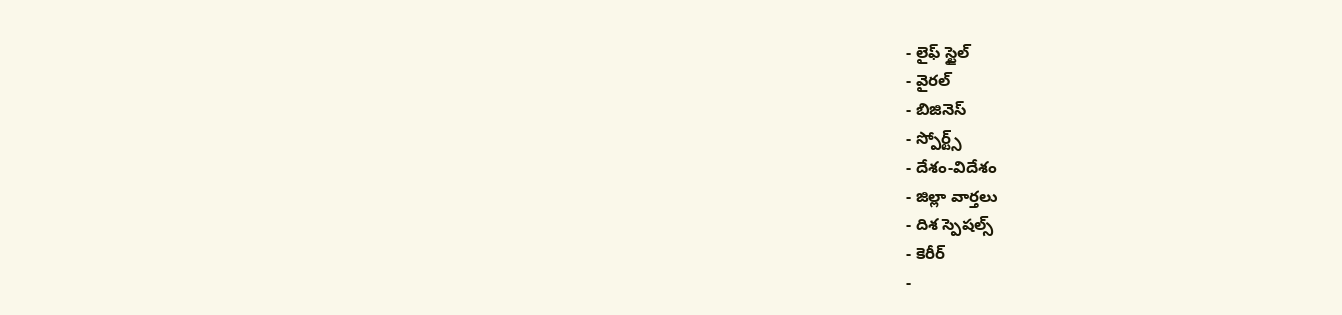- లైఫ్ స్టైల్
- వైరల్
- బిజినెస్
- స్పోర్ట్స్
- దేశం-విదేశం
- జిల్లా వార్తలు
- దిశ స్పెషల్స్
- కెరీర్
-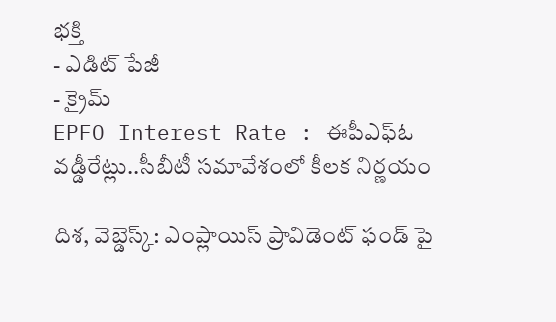భక్తి
- ఎడిట్ పేజీ
- క్రైమ్
EPFO Interest Rate : ఈపీఎఫ్ఓ వడ్డీరేట్లు..సీబీటీ సమావేశంలో కీలక నిర్ణయం

దిశ, వెబ్డెస్క్: ఎంప్లాయిస్ ప్రావిడెంట్ ఫండ్ పై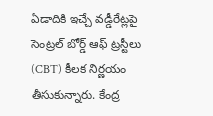ఏడాదికి ఇచ్చే వడ్డీరేట్లపై సెంట్రల్ బోర్డ్ ఆఫ్ ట్రస్టీలు (CBT) కీలక నిర్ణయం తీసుకున్నారు. కేంద్ర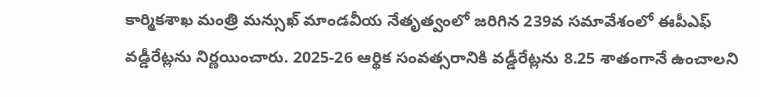కార్మికశాఖ మంత్రి మన్సుఖ్ మాండవీయ నేతృత్వంలో జరిగిన 239వ సమావేశంలో ఈపీఎఫ్ వడ్డీరేట్లను నిర్ణయించారు. 2025-26 ఆర్థిక సంవత్సరానికి వడ్డీరేట్లను 8.25 శాతంగానే ఉంచాలని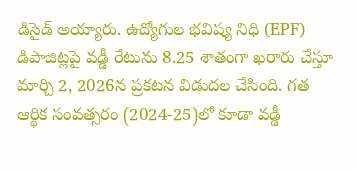డిసైడ్ అయ్యారు. ఉద్యోగుల భవిష్య నిధి (EPF) డిపాజిట్లపై వడ్డీ రేటును 8.25 శాతంగా ఖరారు చేస్తూ మార్చి 2, 2026న ప్రకటన విడుదల చేసింది. గత ఆర్థిక సంవత్సరం (2024-25)లో కూడా వడ్డీ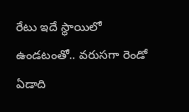రేటు ఇదే స్థాయిలో ఉండటంతో.. వరుసగా రెండో ఏడాది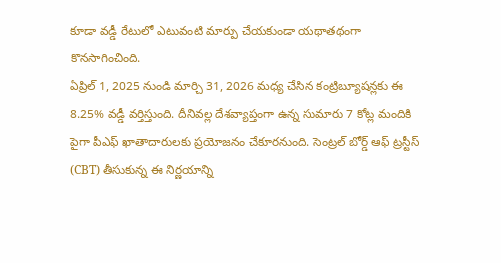కూడా వడ్డీ రేటులో ఎటువంటి మార్పు చేయకుండా యథాతథంగా కొనసాగించింది.
ఏప్రిల్ 1, 2025 నుండి మార్చి 31, 2026 మధ్య చేసిన కంట్రిబ్యూషన్లకు ఈ 8.25% వడ్డీ వర్తిస్తుంది. దీనివల్ల దేశవ్యాప్తంగా ఉన్న సుమారు 7 కోట్ల మందికి పైగా పీఎఫ్ ఖాతాదారులకు ప్రయోజనం చేకూరనుంది. సెంట్రల్ బోర్డ్ ఆఫ్ ట్రస్టీస్ (CBT) తీసుకున్న ఈ నిర్ణయాన్ని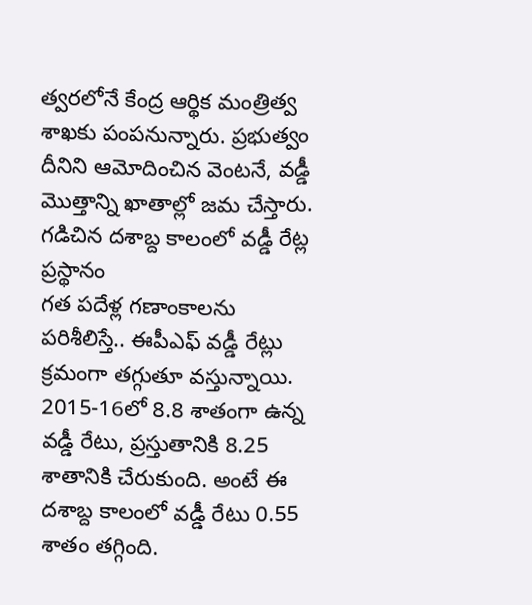త్వరలోనే కేంద్ర ఆర్థిక మంత్రిత్వ శాఖకు పంపనున్నారు. ప్రభుత్వం దీనిని ఆమోదించిన వెంటనే, వడ్డీ మొత్తాన్ని ఖాతాల్లో జమ చేస్తారు.
గడిచిన దశాబ్ద కాలంలో వడ్డీ రేట్ల ప్రస్థానం
గత పదేళ్ల గణాంకాలను పరిశీలిస్తే.. ఈపీఎఫ్ వడ్డీ రేట్లు క్రమంగా తగ్గుతూ వస్తున్నాయి. 2015-16లో 8.8 శాతంగా ఉన్న వడ్డీ రేటు, ప్రస్తుతానికి 8.25 శాతానికి చేరుకుంది. అంటే ఈ దశాబ్ద కాలంలో వడ్డీ రేటు 0.55 శాతం తగ్గింది.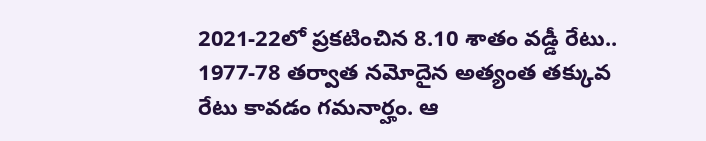2021-22లో ప్రకటించిన 8.10 శాతం వడ్డీ రేటు.. 1977-78 తర్వాత నమోదైన అత్యంత తక్కువ రేటు కావడం గమనార్హం. ఆ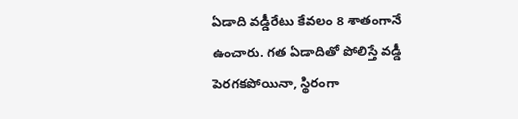ఏడాది వడ్డీరేటు కేవలం 8 శాతంగానే ఉంచారు. గత ఏడాదితో పోలిస్తే వడ్డీ పెరగకపోయినా, స్థిరంగా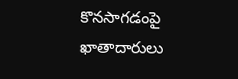కొనసాగడంపై ఖాతాదారులు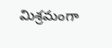మిశ్రమంగా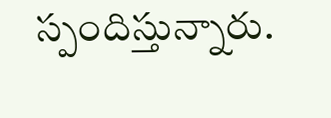స్పందిస్తున్నారు.